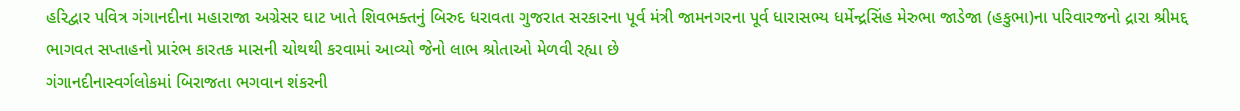હરિદ્વાર પવિત્ર ગંગાનદીના મહારાજા અગ્રેસર ઘાટ ખાતે શિવભક્તનું બિરુદ ધરાવતા ગુજરાત સરકારના પૂર્વ મંત્રી જામનગરના પૂર્વ ધારાસભ્ય ધર્મેન્દ્રસિંહ મેરુભા જાડેજા (હકુભા)ના પરિવારજનો દ્રારા શ્રીમદ્દ ભાગવત સપ્તાહનો પ્રારંભ કારતક માસની ચોથથી કરવામાં આવ્યો જેનો લાભ શ્રોતાઓ મેળવી રહ્યા છે
ગંગાનદીનાસ્વર્ગલોકમાં બિરાજતા ભગવાન શંકરની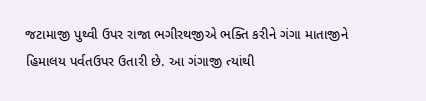જટામાજી પુથ્વી ઉપર રાજા ભગીરથજીએ ભક્તિ કરીને ગંગા માતાજીને હિમાલય પર્વતઉપર ઉતારી છે. આ ગંગાજી ત્યાંથી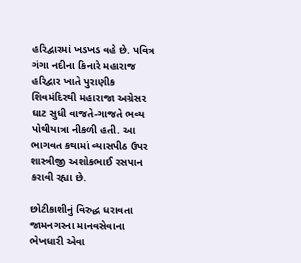હરિદ્વારમાં ખડખડ વહે છે. પવિત્ર ગંગા નદીના કિનારે મહારાજ હરિદ્વાર ખાતે પુરાણીક શિવમંદિરથી મહારાજા અગ્રેસર ઘાટ સુધી વાજતે-ગાજતે ભવ્ય પોથીયાત્રા નીકળી હતી. આ ભાગવત કથામાં વ્યાસપીઠ ઉપર શાસ્ત્રીજી અશોકભાઈ રસપાન કરાવી રહ્યા છે.

છોટીકાશીનું વિરુદ્ધ ધરાવતા જામનગરના માનવસેવાના ભેખધારી એવા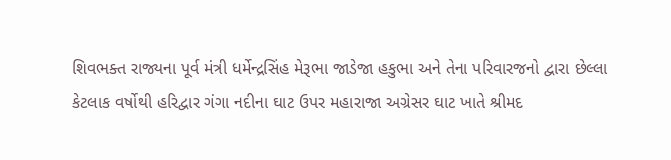શિવભક્ત રાજ્યના પૂર્વ મંત્રી ધર્મેન્દ્રસિંહ મેરૂભા જાડેજા હકુભા અને તેના પરિવારજનો દ્વારા છેલ્લા કેટલાક વર્ષોથી હરિદ્વાર ગંગા નદીના ઘાટ ઉપર મહારાજા અગ્રેસર ઘાટ ખાતે શ્રીમદ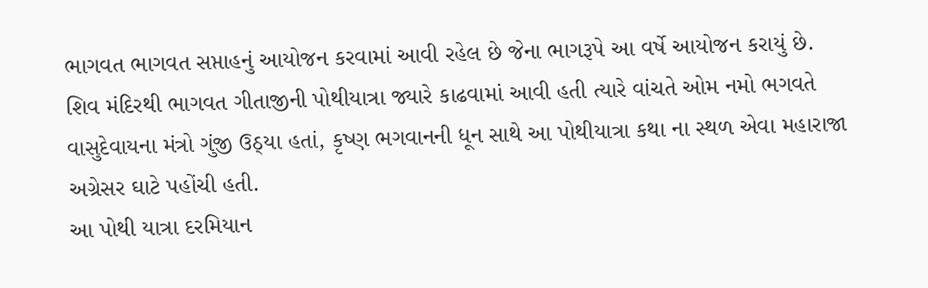ભાગવત ભાગવત સપ્તાહનું આયોજન કરવામાં આવી રહેલ છે જેના ભાગરૂપે આ વર્ષે આયોજન કરાયું છે.
શિવ મંદિરથી ભાગવત ગીતાજીની પોથીયાત્રા જ્યારે કાઢવામાં આવી હતી ત્યારે વાંચતે ઓમ નમો ભગવતે વાસુદેવાયના મંત્રો ગુંજી ઉઠ્યા હતાં, કૃષ્ણ ભગવાનની ધૂન સાથે આ પોથીયાત્રા કથા ના સ્થળ એવા મહારાજા અગ્રેસર ઘાટે પહોંચી હતી.
આ પોથી યાત્રા દરમિયાન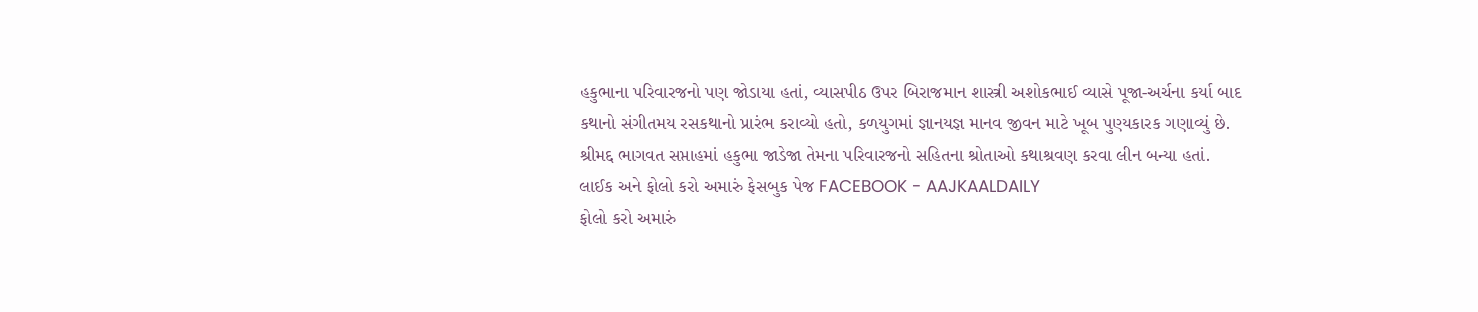હકુભાના પરિવારજનો પણ જોડાયા હતાં, વ્યાસપીઠ ઉપર બિરાજમાન શાસ્ત્રી અશોકભાઈ વ્યાસે પૂજા-અર્ચના કર્યા બાદ કથાનો સંગીતમય રસકથાનો પ્રારંભ કરાવ્યો હતો, કળયુગમાં જ્ઞાનયજ્ઞ માનવ જીવન માટે ખૂબ પુણ્યકારક ગણાવ્યું છે. શ્રીમદ્દ ભાગવત સપ્તાહમાં હકુભા જાડેજા તેમના પરિવારજનો સહિતના શ્રોતાઓ કથાશ્રવણ કરવા લીન બન્યા હતાં.
લાઈક અને ફોલો કરો અમારું ફેસબુક પેજ FACEBOOK - AAJKAALDAILY
ફોલો કરો અમારું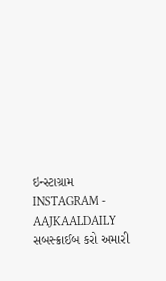ઇન્સ્ટાગ્રામ INSTAGRAM - AAJKAALDAILY
સબસ્ક્રાઈબ કરો અમારી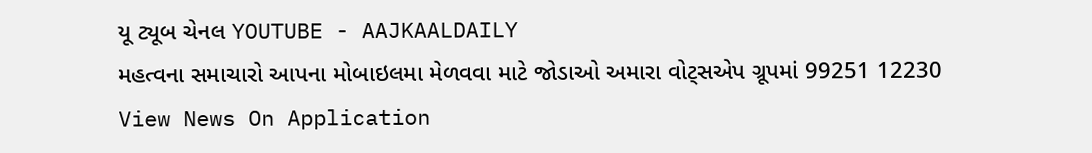યૂ ટ્યૂબ ચેનલ YOUTUBE - AAJKAALDAILY
મહત્વના સમાચારો આપના મોબાઇલમા મેળવવા માટે જોડાઓ અમારા વોટ્સએપ ગ્રૂપમાં 99251 12230
View News On Application